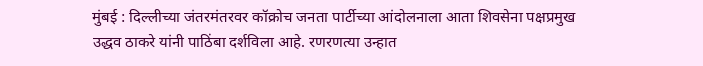मुंबई : दिल्लीच्या जंतरमंतरवर कॉक्रोच जनता पार्टीच्या आंदोलनाला आता शिवसेना पक्षप्रमुख उद्धव ठाकरे यांनी पाठिंबा दर्शविला आहे. रणरणत्या उन्हात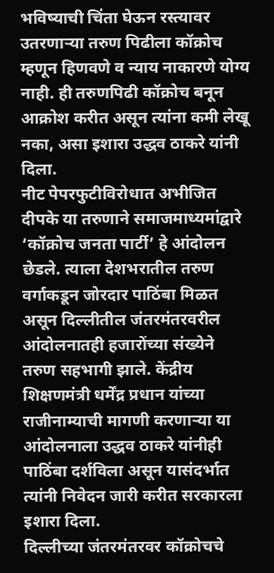भविष्याची चिंता घेऊन रस्त्यावर उतरणाऱ्या तरुण पिढीला कॉक्रोच म्हणून हिणवणे व न्याय नाकारणे योग्य नाही. ही तरुणपिढी कॉक्रोच बनून आक्रोश करीत असून त्यांना कमी लेखू नका, असा इशारा उद्धव ठाकरे यांनी दिला.
नीट पेपरफुटीविरोधात अभीजित दीपके या तरुणाने समाजमाध्यमांद्वारे ‘कॉक्रोच जनता पार्टी’ हे आंदोलन छेडले. त्याला देशभरातील तरुण वर्गाकडून जोरदार पाठिंबा मिळत असून दिल्लीतील जंतरमंतरवरील आंदोलनातही हजारोंच्या संख्येने तरुण सहभागी झाले. केंद्रीय शिक्षणमंत्री धर्मेंद्र प्रधान यांच्या राजीनाम्याची मागणी करणाऱ्या या आंदोलनाला उद्धव ठाकरे यांनीही पाठिंबा दर्शविला असून यासंदर्भात त्यांनी निवेदन जारी करीत सरकारला इशारा दिला.
दिल्लीच्या जंतरमंतरवर कॉक्रोचचे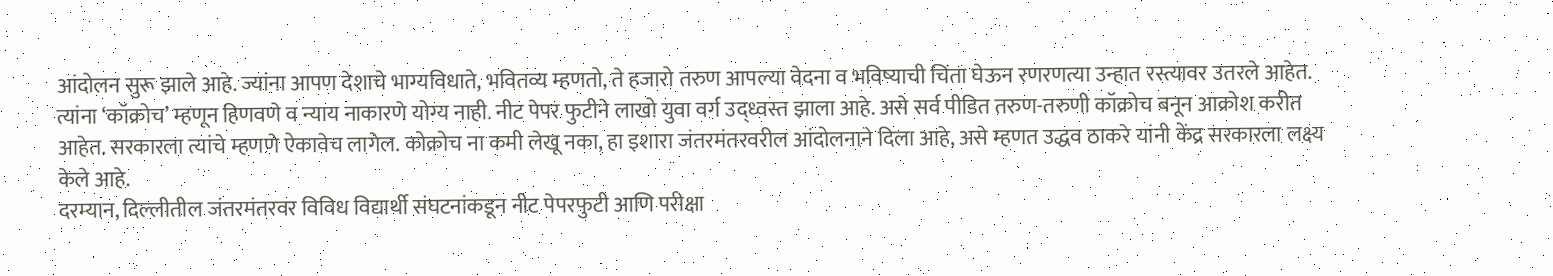आंदोलन सुरू झाले आहे. ज्यांना आपण देशाचे भाग्यविधाते, भवितव्य म्हणतो, ते हजारो तरुण आपल्या वेदना व भविष्याची चिंता घेऊन रणरणत्या उन्हात रस्त्यावर उतरले आहेत. त्यांना ‘कॉक्रोच’ म्हणून हिणवणे व न्याय नाकारणे योग्य नाही. नीट पेपर फुटीने लाखो युवा वर्ग उद्ध्वस्त झाला आहे. असे सर्व पीडित तरुण-तरुणी कॉक्रोच बनून आक्रोश करीत आहेत. सरकारला त्यांचे म्हणणे ऐकावेच लागेल. कोक्रोच ना कमी लेखू नका, हा इशारा जंतरमंतरवरील आंदोलनाने दिला आहे, असे म्हणत उद्धव ठाकरे यांनी केंद्र सरकारला लक्ष्य केले आहे.
दरम्यान, दिल्लीतील जंतरमंतरवर विविध विद्यार्थी संघटनांकडून नीट पेपरफुटी आणि परीक्षा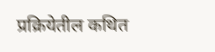प्रक्रियेतील कथित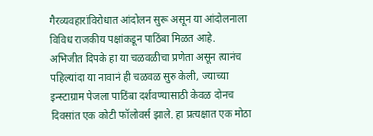गैरव्यवहारांविरोधात आंदोलन सुरू असून या आंदोलनाला विविध राजकीय पक्षांकडून पाठिंबा मिळत आहे.
अभिजीत दिपके हा या चळवळीचा प्रणेता असून त्यानंच पहिल्यांदा या नावानं ही चळवळ सुरु केली, ज्याच्या इन्स्टाग्राम पेजला पाठिंबा दर्शवण्यासाठी केवळ दोनच दिवसांत एक कोटी फॉलोवर्स झाले. हा प्रत्यक्षात एक मोठा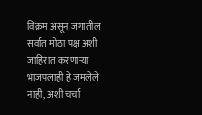विक्रम असून जगातील सर्वात मोठा पक्ष अशी जाहिरात करणाऱ्या भाजपलाही हे जमलेले नाही, अशी चर्चा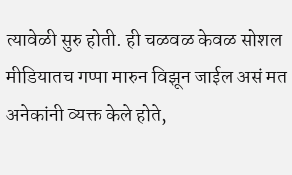त्यावेळी सुरु होती. ही चळवळ केवळ सोशल मीडियातच गप्पा मारुन विझून जाईल असं मत अनेकांनी व्यक्त केले होते,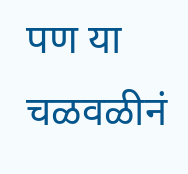पण या चळवळीनं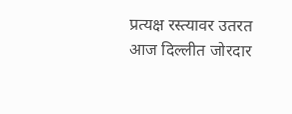प्रत्यक्ष रस्त्यावर उतरत आज दिल्लीत जोरदार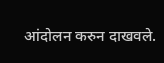आंदोलन करुन दाखवले.